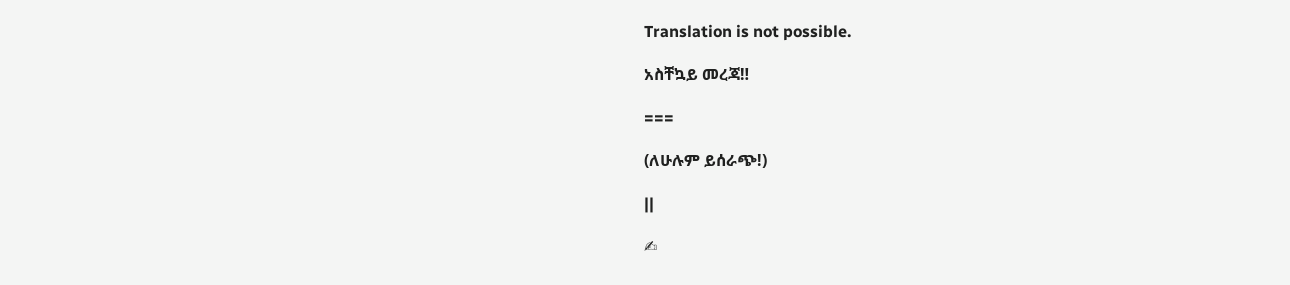Translation is not possible.

አስቸኳይ መረጃ‼

===

(ለሁሉም ይሰራጭ!)

||

✍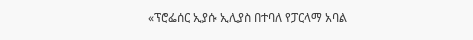«ፕሮፌሰር ኢያሱ ኢሊያስ በተባለ የፓርላማ አባል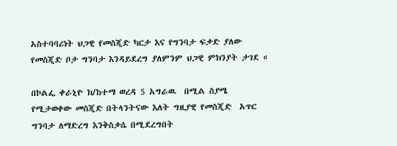አስተባባሪነት ህጋዊ የመስጂድ ካርታ እና የግንባታ ፍቃድ ያለው የመስጂድ ቦታ ግንባታ እንዳይደረግ ያለምንም ህጋዊ ምክንያት ታገደ ።

በኮልፌ ቀራኒዮ ክ/ከተማ ወረዳ 5 አግራዉ  በሚል ስያሜ የሚታወቀው መስጂድ በትላንትናው እለት ግዚያዊ የመስጂድ  አጥር ግንባታ ለማድረግ እንቅስቃሴ በሚደረግበት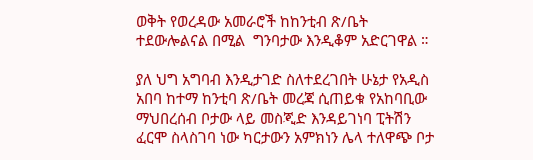ወቅት የወረዳው አመራሮች ከከንቲብ ጽ/ቤት ተደውሎልናል በሚል  ግንባታው እንዲቆም አድርገዋል ።

ያለ ህግ አግባብ እንዲታገድ ስለተደረገበት ሁኔታ የአዲስ አበባ ከተማ ከንቲባ ጽ/ቤት መረጃ ሲጠይቁ የአከባቢው ማህበረሰብ ቦታው ላይ መስጂድ እንዳይገነባ ፒትሽን ፈርሞ ስላስገባ ነው ካርታውን አምክነን ሌላ ተለዋጭ ቦታ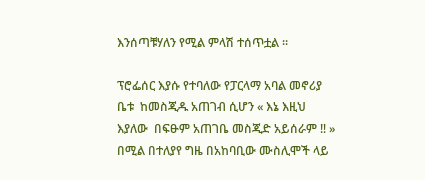እንሰጣቹሃለን የሚል ምላሽ ተሰጥቷል ።

ፕሮፌሰር እያሱ የተባለው የፓርላማ አባል መኖሪያ ቤቱ  ከመስጂዱ አጠገብ ሲሆን « እኔ እዚህ እያለው  በፍፁም አጠገቤ መስጂድ አይሰራም ‼ » በሚል በተለያየ ግዜ በአከባቢው ሙስሊሞች ላይ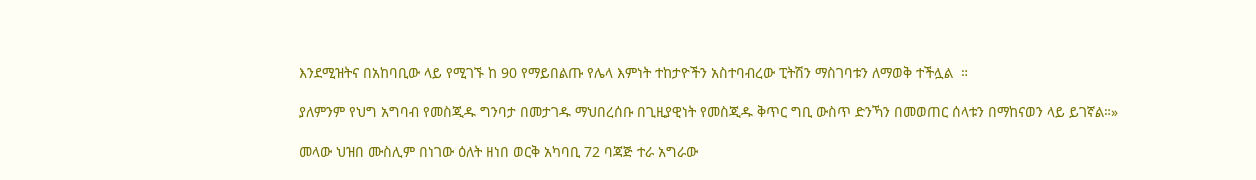እንደሚዝትና በአከባቢው ላይ የሚገኙ ከ 90 የማይበልጡ የሌላ እምነት ተከታዮችን አስተባብረው ፒትሽን ማስገባቱን ለማወቅ ተችሏል  ።

ያለምንም የህግ አግባብ የመስጂዱ ግንባታ በመታገዱ ማህበረሰቡ በጊዚያዊነት የመስጂዱ ቅጥር ግቢ ውስጥ ድንኻን በመወጠር ሰላቱን በማከናወን ላይ ይገኛል።»

መላው ህዝበ ሙስሊም በነገው ዕለት ዘነበ ወርቅ አካባቢ 72 ባጃጅ ተራ አግራው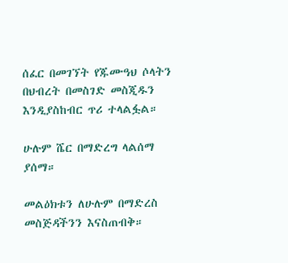ሰፈር በመገኘት የጁሙዓህ ሶላትን በህብረት በመስገድ መስጂዱን እንዲያስከብር ጥሪ ተላልፏል።

ሁሉም ሼር በማድረግ ላልሰማ ያሰማ።

መልዕክቱን ለሁሉም በማድረስ መስጅዳችንን እናስጠብቅ።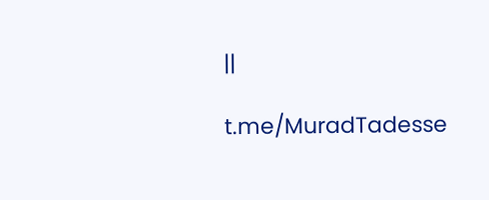||

t.me/MuradTadesse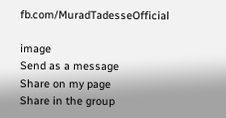fb.com/MuradTadesseOfficial

image
Send as a message
Share on my page
Share in the group